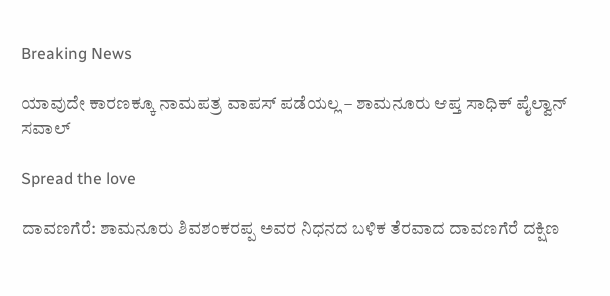Breaking News

ಯಾವುದೇ ಕಾರಣಕ್ಕೂ ನಾಮಪತ್ರ ವಾಪಸ್ ಪಡೆಯಲ್ಲ – ಶಾಮನೂರು ಆಪ್ತ ಸಾಧಿಕ್ ಪೈಲ್ವಾನ್ ಸವಾಲ್

Spread the love

ದಾವಣಗೆರೆ: ಶಾಮನೂರು ಶಿವಶಂಕರಪ್ಪ ಅವರ ನಿಧನದ ಬಳಿಕ ತೆರವಾದ ದಾವಣಗೆರೆ ದಕ್ಷಿಣ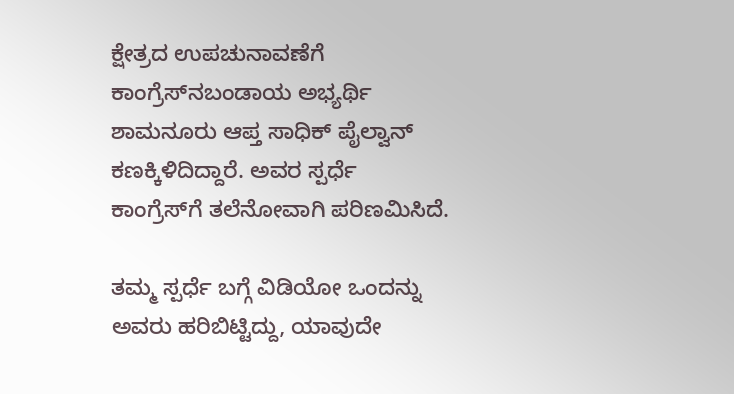ಕ್ಷೇತ್ರದ ಉಪಚುನಾವಣೆಗೆ  ಕಾಂಗ್ರೆಸ್‍ನಬಂಡಾಯ ಅಭ್ಯರ್ಥಿ ಶಾಮನೂರು ಆಪ್ತ ಸಾಧಿಕ್ ಪೈಲ್ವಾನ್  ಕಣಕ್ಕಿಳಿದಿದ್ದಾರೆ. ಅವರ ಸ್ಪರ್ಧೆ ಕಾಂಗ್ರೆಸ್‍ಗೆ ತಲೆನೋವಾಗಿ ಪರಿಣಮಿಸಿದೆ.

ತಮ್ಮ ಸ್ಪರ್ಧೆ ಬಗ್ಗೆ ವಿಡಿಯೋ ಒಂದನ್ನು ಅವರು ಹರಿಬಿಟ್ಟಿದ್ದು, ಯಾವುದೇ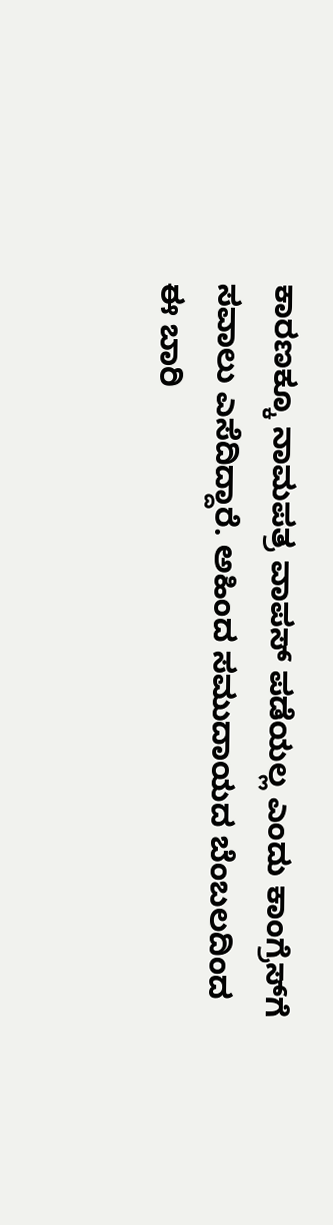ಕಾರಣಕ್ಕೂ ನಾಮಪತ್ರ ವಾಪಸ್ ಪಡೆಯಲ್ಲ ಎಂದು ಕಾಂಗ್ರೆಸ್‍ಗೆ ಸವಾಲು ಎಸೆದಿದ್ದಾರೆ. ಅಹಿಂದ ಸಮುದಾಯದ ಬೆಂಬಲದಿಂದ ಈ ಬಾರಿ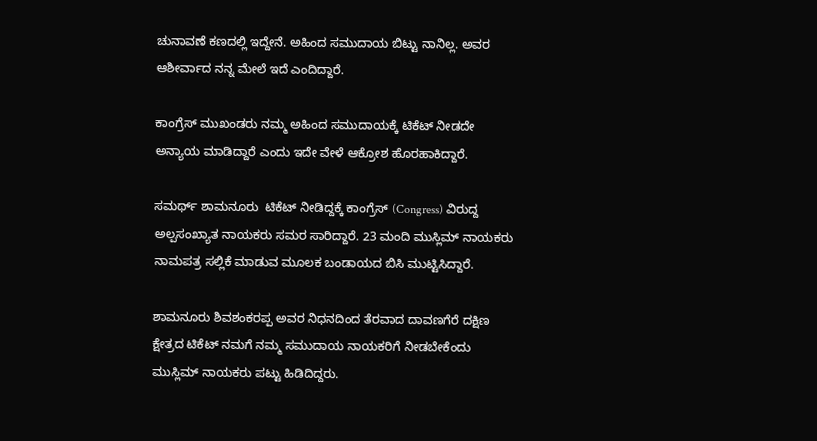ಚುನಾವಣೆ ಕಣದಲ್ಲಿ ಇದ್ದೇನೆ. ಅಹಿಂದ ಸಮುದಾಯ ಬಿಟ್ಟು ನಾನಿಲ್ಲ. ಅವರ ಆಶೀರ್ವಾದ ನನ್ನ ಮೇಲೆ ಇದೆ ಎಂದಿದ್ದಾರೆ.

ಕಾಂಗ್ರೆಸ್ ಮುಖಂಡರು ನಮ್ಮ ಅಹಿಂದ ಸಮುದಾಯಕ್ಕೆ ಟಿಕೆಟ್ ನೀಡದೇ ಅನ್ಯಾಯ ಮಾಡಿದ್ದಾರೆ ಎಂದು ಇದೇ ವೇಳೆ ಆಕ್ರೋಶ ಹೊರಹಾಕಿದ್ದಾರೆ.

ಸಮರ್ಥ್ ಶಾಮನೂರು  ಟಿಕೆಟ್‌ ನೀಡಿದ್ದಕ್ಕೆ ಕಾಂಗ್ರೆಸ್ (Congress) ವಿರುದ್ದ ಅಲ್ಪಸಂಖ್ಯಾತ ನಾಯಕರು ಸಮರ ಸಾರಿದ್ದಾರೆ. 23 ಮಂದಿ ಮುಸ್ಲಿಮ್‌ ನಾಯಕರು ನಾಮಪತ್ರ ಸಲ್ಲಿಕೆ ಮಾಡುವ ಮೂಲಕ ಬಂಡಾಯದ ಬಿಸಿ ಮುಟ್ಟಿಸಿದ್ದಾರೆ.

ಶಾಮನೂರು ಶಿವಶಂಕರಪ್ಪ ಅವರ ನಿಧನದಿಂದ ತೆರವಾದ ದಾವಣಗೆರೆ ದಕ್ಷಿಣ  ಕ್ಷೇತ್ರದ ಟಿಕೆಟ್‌ ನಮಗೆ ನಮ್ಮ ಸಮುದಾಯ ನಾಯಕರಿಗೆ ನೀಡಬೇಕೆಂದು ಮುಸ್ಲಿಮ್‌ ನಾಯಕರು ಪಟ್ಟು ಹಿಡಿದಿದ್ದರು.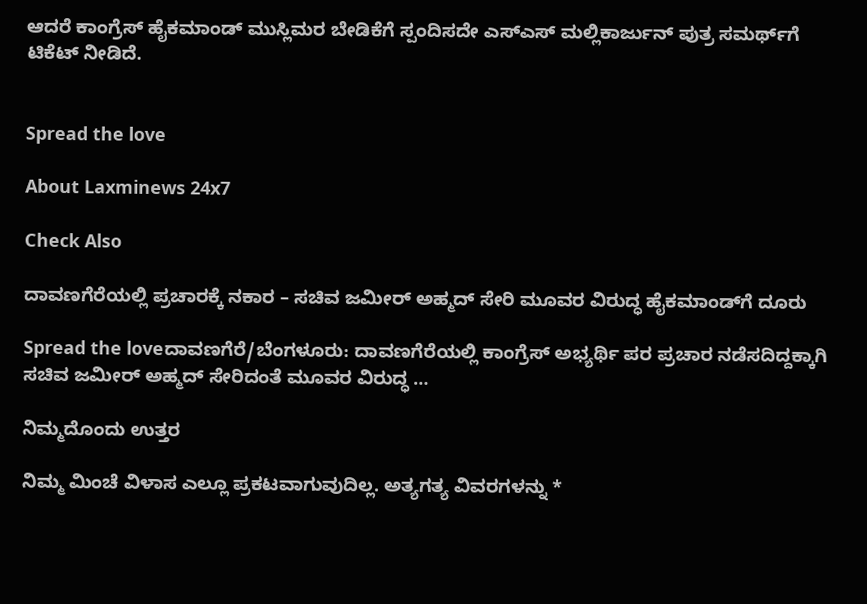ಆದರೆ ಕಾಂಗ್ರೆಸ್‌ ಹೈಕಮಾಂಡ್‌ ಮುಸ್ಲಿಮರ ಬೇಡಿಕೆಗೆ ಸ್ಪಂದಿಸದೇ ಎಸ್‌ಎಸ್‌ ಮಲ್ಲಿಕಾರ್ಜುನ್‌ ಪುತ್ರ ಸಮರ್ಥ್‌ಗೆ ಟಿಕೆಟ್‌ ನೀಡಿದೆ.


Spread the love

About Laxminews 24x7

Check Also

ದಾವಣಗೆರೆಯಲ್ಲಿ ಪ್ರಚಾರಕ್ಕೆ ನಕಾರ – ಸಚಿವ ಜಮೀರ್ ಅಹ್ಮದ್ ಸೇರಿ ಮೂವರ ವಿರುದ್ಧ ಹೈಕಮಾಂಡ್‌ಗೆ ದೂರು

Spread the loveದಾವಣಗೆರೆ/ಬೆಂಗಳೂರು: ದಾವಣಗೆರೆಯಲ್ಲಿ ಕಾಂಗ್ರೆಸ್ ಅಭ್ಯರ್ಥಿ ಪರ ಪ್ರಚಾರ ನಡೆಸದಿದ್ದಕ್ಕಾಗಿ ಸಚಿವ ಜಮೀರ್ ಅಹ್ಮದ್ ಸೇರಿದಂತೆ ಮೂವರ ವಿರುದ್ಧ …

ನಿಮ್ಮದೊಂದು ಉತ್ತರ

ನಿಮ್ಮ ಮಿಂಚೆ ವಿಳಾಸ ಎಲ್ಲೂ ಪ್ರಕಟವಾಗುವುದಿಲ್ಲ. ಅತ್ಯಗತ್ಯ ವಿವರಗಳನ್ನು *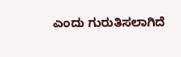ಎಂದು ಗುರುತಿಸಲಾಗಿದೆ